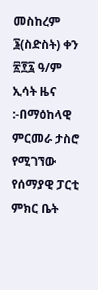መስከረም ፮(ስድስት) ቀን ፳፻፯ ዓ/ም ኢሳት ዜና :-በማዕከላዊ ምርመራ ታስሮ የሚገኘው የሰማያዊ ፓርቲ ምክር ቤት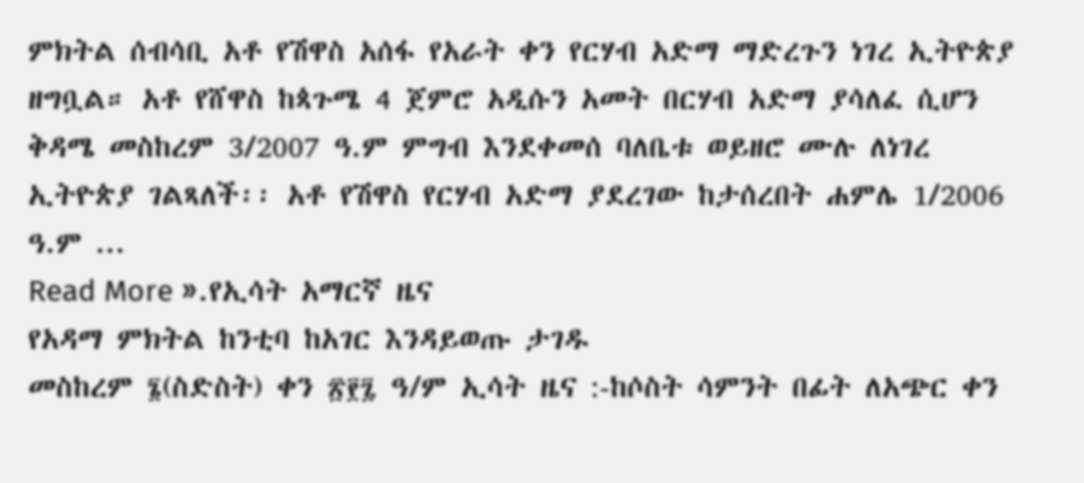ምክትል ሰብሳቢ አቶ የሽዋስ አሰፋ የአራት ቀን የርሃብ አድማ ማድረጉን ነገረ ኢትዮጵያ ዘግቧል። አቶ የሸዋስ ከጳጉሜ 4 ጀምሮ አዲሱን አመት በርሃብ አድማ ያሳለፈ ሲሆን ቅዳሜ መስከረም 3/2007 ዓ.ም ምግብ እንደቀመሰ ባለቤቱ ወይዘሮ ሙሉ ለነገረ ኢትዮጵያ ገልጻለች፡፡ አቶ የሽዋስ የርሃብ አድማ ያደረገው ከታሰረበት ሐምሌ 1/2006 ዓ.ም ...
Read More ».የኢሳት አማርኛ ዜና
የአዳማ ምክትል ከንቲባ ከአገር እንዳይወጡ ታገዱ
መስከረም ፮(ስድስት) ቀን ፳፻፯ ዓ/ም ኢሳት ዜና :-ከሶስት ሳምንት በፊት ለአጭር ቀን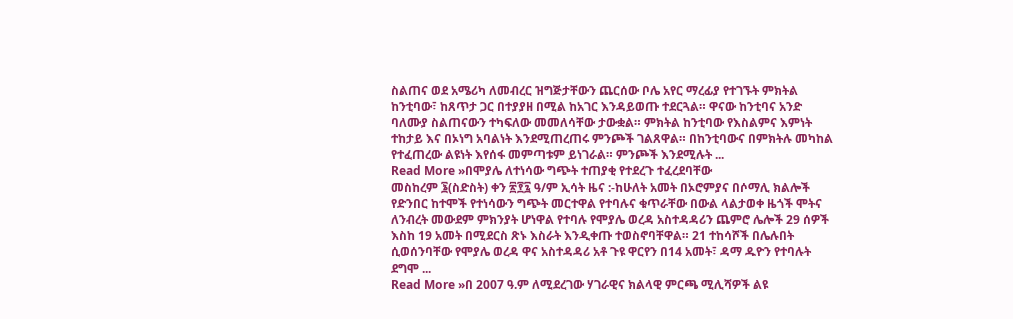ስልጠና ወደ አሜሪካ ለመብረር ዝግጅታቸውን ጨርሰው ቦሌ አየር ማረፊያ የተገኙት ምክትል ከንቲባው፣ ከጸጥታ ጋር በተያያዘ በሚል ከአገር እንዳይወጡ ተደርጓል። ዋናው ከንቲባና አንድ ባለሙያ ስልጠናውን ተካፍለው መመለሳቸው ታውቋል። ምክትል ከንቲባው የእስልምና እምነት ተከታይ እና በኦነግ አባልነት እንደሚጠረጠሩ ምንጮች ገልጸዋል። በከንቲባውና በምክትሉ መካከል የተፈጠረው ልዩነት እየሰፋ መምጣቱም ይነገራል። ምንጮች እንደሚሉት ...
Read More »በሞያሌ ለተነሳው ግጭት ተጠያቂ የተደረጉ ተፈረደባቸው
መስከረም ፮(ስድስት) ቀን ፳፻፯ ዓ/ም ኢሳት ዜና :-ከሁለት አመት በኦሮምያና በሶማሊ ክልሎች የድንበር ከተሞች የተነሳውን ግጭት መርተዋል የተባሉና ቁጥራቸው በውል ላልታወቀ ዜጎች ሞትና ለንብረት መውደም ምክንያት ሆነዋል የተባሉ የሞያሌ ወረዳ አስተዳዳሪን ጨምሮ ሌሎች 29 ሰዎች እስከ 19 አመት በሚደርስ ጽኑ እስራት እንዲቀጡ ተወስኖባቸዋል። 21 ተከሳሾች በሌሉበት ሲወሰንባቸው የሞያሌ ወረዳ ዋና አስተዳዳሪ አቶ ጉዩ ዋርየን በ14 አመት፣ ዳማ ዱዮን የተባሉት ደግሞ ...
Read More »በ 2007 ዓ.ም ለሚደረገው ሃገራዊና ክልላዊ ምርጫ ሚሊሻዎች ልዩ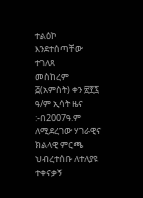ተልዕኮ እንደተሰጣቸው ተገለጸ
መስከረም ፭(አምስት) ቀን ፳፻፯ ዓ/ም ኢሳት ዜና :-በ2007ዓ.ም ለሚደረገው ሃገራዊና ክልላዊ ምርጫ ህብረተሰቡ ለተለያዩ ተቀናቃኝ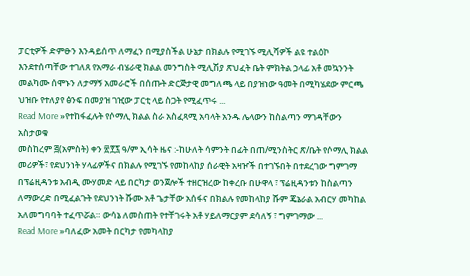ፓርቲዎች ድምፁን እንዳይሰጥ ለማፈን በሚያስችል ሁኔታ በክልሉ የሚገኙ ሚሊሻዎች ልዩ ተልዕኮ እንደተሰጣቸው ተገለጸ የአማራ ብሄራዊ ክልል መንግስት ሚሊሽያ ጽህፈት ቤት ምክትል ኃላፊ አቶ መኳንንት መልካሙ ሰሞኑን ለታማኝ አመራሮች በሰጡት ድርጅታዊ መግለጫ ላይ በያዝነው ዓመት በሚካሄደው ምርጫ ህዝቡ የተለያየ ፅንፍ በመያዝ ገዢው ፓርቲ ላይ ስጋት የሚፈጥሩ ...
Read More »የተከፋፈሉት የሶማሊ ክልል ስራ አስፈጻሚ አባላት አንዱ ሌላውን ከስልጣን ማገዳቸውን አስታወቁ
መስከረም ፭(አምስት) ቀን ፳፻፯ ዓ/ም ኢሳት ዜና :-ከሁለት ሳምንት በፊት በጠ/ሚንስትር ጽ/ቤት የሶማሊ ክልል መሪዎች፣ የደህንነት ሃላፊዎችና በክልሉ የሚገኙ የመከላከያ ሰራዊት አዛዦች በተገኙበት በተደረገው ግምገማ በፕሬዚዳንቱ አብዲ ሙሃመድ ላይ በርካታ ወንጀሎች ተዘርዝረው ከቀረቡ በሁዋላ ፣ ፕሬዚዳንቱን ከስልጣን ለማውረድ በሚፈልጉት የደህንነት ሹሙ አቶ ጌታቸው አሰፋና በክልሉ የመከላከያ ሹም ጄኔራል አብርሃ መካከል አለመግባባት ተፈጥሯል። ውሳኔ ለመስጠት የተቸገሩት አቶ ሃይለማርያም ደሳለኝ ፣ ግምገማው ...
Read More »ባለፈው አመት በርካታ የመካላከያ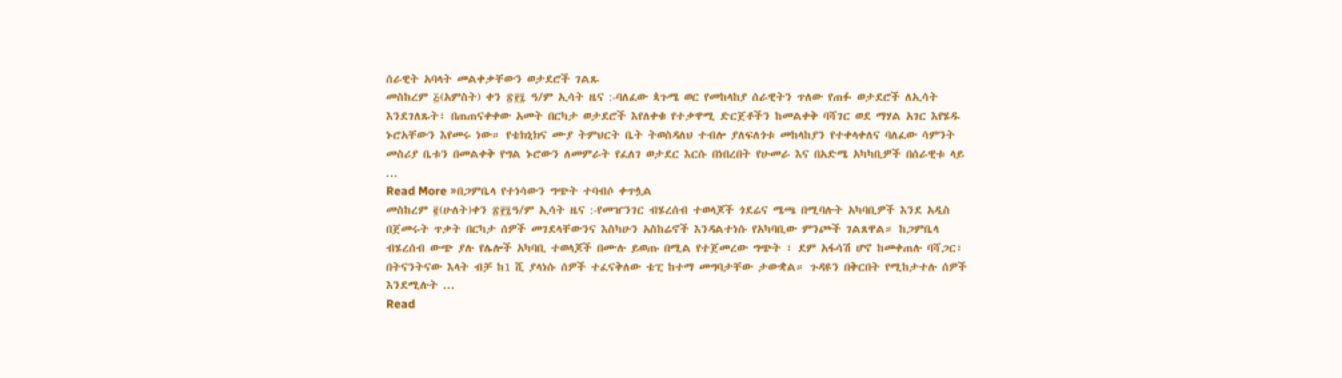ሰራዊት አባላት መልቀቃቸውን ወታደሮች ገልጹ
መስከረም ፭(አምስት) ቀን ፳፻፯ ዓ/ም ኢሳት ዜና :-ባለፈው ጳጉሜ ወር የመከላከያ ሰራዊትን ጥለው የጠፉ ወታደሮች ለኢሳት እንደገለጹት፣ በጠጠናቀቀው አመት በርካታ ወታደሮች እየለቀቁ የተቃዋሚ ድርጀቶችን ከመልቀቅ ባሻገር ወደ ማሃል አገር እየሄዱ ኑሮአቸውን እየመሩ ነው። የቴክኒክና ሙያ ትምህርት ቤት ትወስዳለህ ተብሎ ያለፍለጎቱ መከላከያን የተቀላቀለና ባለፈው ሳምንት መስሪያ ቤቱን በመልቀቅ የግል ኑሮውን ለመምራት የፈለገ ወታደር እርሱ በነበረበት የሁመራ እና በአድሜ አካካቢዎች በሰራዊቱ ላይ ...
Read More »በጋምቤላ የተነሳውን ግጭት ተባብሶ ቀጥሏል
መስከረም ፪(ሁለት)ቀን ፳፻፯ዓ/ም ኢሳት ዜና :-የመዠንገር ብሄረሰብ ተወላጆች ጎደሬና ሜጫ በሚባሉት አካባቢዎች እንደ አዲስ በጀመሩት ጥቃት በርካታ ሰዎች መገደላቸውንና እስካሁን አስከሬኖች እንዳልተነሱ የአካባቢው ምንጮች ገልጸዋል። ከጋምቤላ ብሄረሰብ ውጭ ያሉ የሌሎች አካባቢ ተወላጆች በሙሉ ይወጡ በሚል የተጀመረው ግጭት ፣ ደም አፋሳሽ ሆኖ ከመቀጠሉ ባሻጋር፣ በትናንትናው እላት ብቻ ከ1 ሺ ያላነሱ ሰዎች ተፈናቅለው ቴፒ ከተማ መግባታቸው ታውቋል። ጉዳዩን በቅርበት የሚከታተሉ ሰዎች እንደሚሉት ...
Read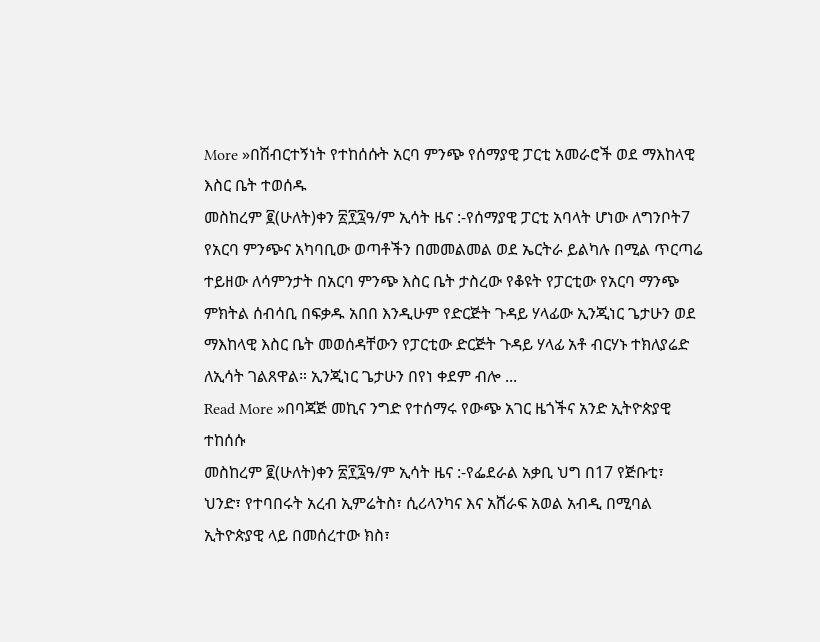More »በሽብርተኝነት የተከሰሱት አርባ ምንጭ የሰማያዊ ፓርቲ አመራሮች ወደ ማእከላዊ እስር ቤት ተወሰዱ
መስከረም ፪(ሁለት)ቀን ፳፻፯ዓ/ም ኢሳት ዜና :-የሰማያዊ ፓርቲ አባላት ሆነው ለግንቦት7 የአርባ ምንጭና አካባቢው ወጣቶችን በመመልመል ወደ ኤርትራ ይልካሉ በሚል ጥርጣሬ ተይዘው ለሳምንታት በአርባ ምንጭ እስር ቤት ታስረው የቆዩት የፓርቲው የአርባ ማንጭ ምክትል ሰብሳቢ በፍቃዱ አበበ እንዲሁም የድርጅት ጉዳይ ሃላፊው ኢንጂነር ጌታሁን ወደ ማእከላዊ እስር ቤት መወሰዳቸውን የፓርቲው ድርጅት ጉዳይ ሃላፊ አቶ ብርሃኑ ተክለያሬድ ለኢሳት ገልጸዋል። ኢንጂነር ጌታሁን በየነ ቀደም ብሎ ...
Read More »በባጃጅ መኪና ንግድ የተሰማሩ የውጭ አገር ዜጎችና አንድ ኢትዮጵያዊ ተከሰሱ
መስከረም ፪(ሁለት)ቀን ፳፻፯ዓ/ም ኢሳት ዜና :-የፌደራል አቃቢ ህግ በ17 የጅቡቲ፣ ህንድ፣ የተባበሩት አረብ ኢምሬትስ፣ ሲሪላንካና እና አሸራፍ አወል አብዲ በሚባል ኢትዮጵያዊ ላይ በመሰረተው ክስ፣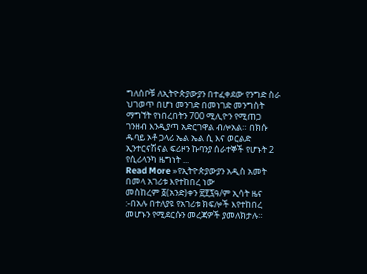ግለሰቦቹ ለኢትዮጵያውያን በተፈቀደው የንግድ ስራ ህገወጥ በሆነ መንገድ በመነገድ መንግስት ማግኘት የነበረበትን 700 ሚሊዮን የሚጠጋ ገንዘብ እንዲያጣ አድርገዋል ብሎአል። በክሱ ዱባይ ኦቶ ጋላሪ ኤል ኤል ሲ እና ወርልድ ኢንተርናሽናል ፍሪዞን ኩባንያ ሰራተኞች የሆኑት 2 የሲሪላንካ ዜግነት ...
Read More »የኢትዮጵያውያን አዲስ አመት በመላ አገሪቱ እየተከበረ ነው
መስከረም ፩(አንድ)ቀን ፳፻፯ዓ/ም ኢሳት ዜና :-በአሉ በተለያዩ የአገሪቱ ክፍሎች እየተከበረ መሆኑን የሚደርሱን መረጃዎች ያመለክታሉ።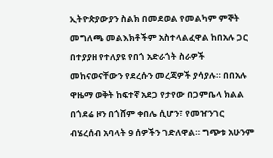ኢትዮጵያውያን ስልክ በመደወል የመልካም ምኞት መግለጫ መልእክቶችም አስተላልፈዋል ከበአሉ ጋር በተያያዘ የተለያዩ የበጎ አድራጎት ስራዎች መከናወናቸውን የደረሱን መረጃዎች ያሳያሉ። በበአሉ ዋዜማ ወቅት ከፍተኛ አደጋ የታየው በጋምቤላ ክልል በጎደሬ ዞን በጎሸም ቀበሌ ሲሆን፣ የመዠንገር ብሄረሰብ አባላት 9 ሰዎችን ገድለዋል። ግጭቱ አሁንም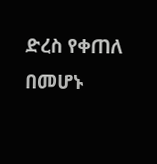ድረስ የቀጠለ በመሆኑ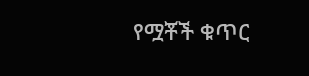የሟቾች ቁጥር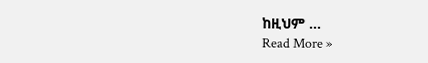ከዚህም ...
Read More »